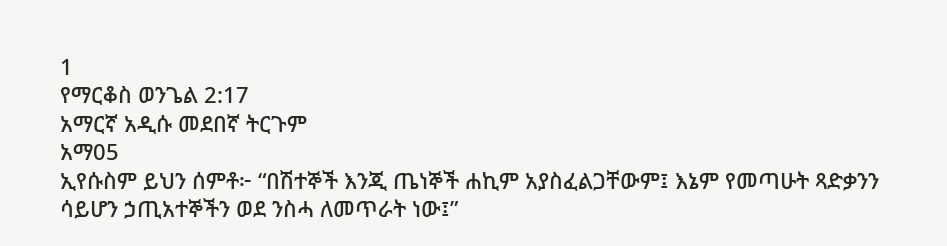1
የማርቆስ ወንጌል 2:17
አማርኛ አዲሱ መደበኛ ትርጉም
አማ05
ኢየሱስም ይህን ሰምቶ፦ “በሽተኞች እንጂ ጤነኞች ሐኪም አያስፈልጋቸውም፤ እኔም የመጣሁት ጻድቃንን ሳይሆን ኃጢአተኞችን ወደ ንስሓ ለመጥራት ነው፤”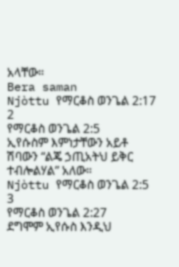አላቸው።
Bera saman
Njòttu የማርቆስ ወንጌል 2:17
2
የማርቆስ ወንጌል 2:5
ኢየሱስም እምነታቸውን አይቶ ሽባውን “ልጄ ኃጢአትህ ይቅር ተብሎልሃል” አለው።
Njòttu የማርቆስ ወንጌል 2:5
3
የማርቆስ ወንጌል 2:27
ደግሞም ኢየሱስ እንዲህ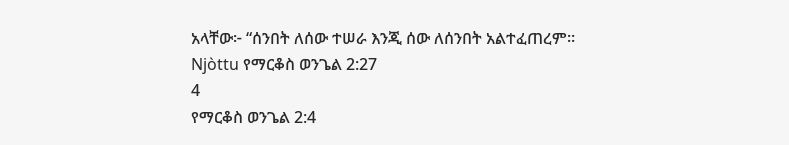አላቸው፦ “ሰንበት ለሰው ተሠራ እንጂ ሰው ለሰንበት አልተፈጠረም።
Njòttu የማርቆስ ወንጌል 2:27
4
የማርቆስ ወንጌል 2:4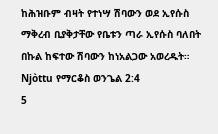ከሕዝቡም ብዛት የተነሣ ሽባውን ወደ ኢየሱስ ማቅረብ ቢያቅታቸው የቤቱን ጣራ ኢየሱስ ባለበት በኩል ከፍተው ሽባውን ከነአልጋው አወረዱት።
Njòttu የማርቆስ ወንጌል 2:4
5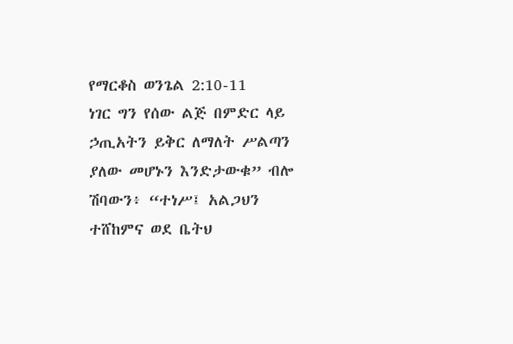የማርቆስ ወንጌል 2:10-11
ነገር ግን የሰው ልጅ በምድር ላይ ኃጢአትን ይቅር ለማለት ሥልጣን ያለው መሆኑን እንድታውቁ” ብሎ ሽባውን፥ “ተነሥ፤ አልጋህን ተሸከምና ወደ ቤትህ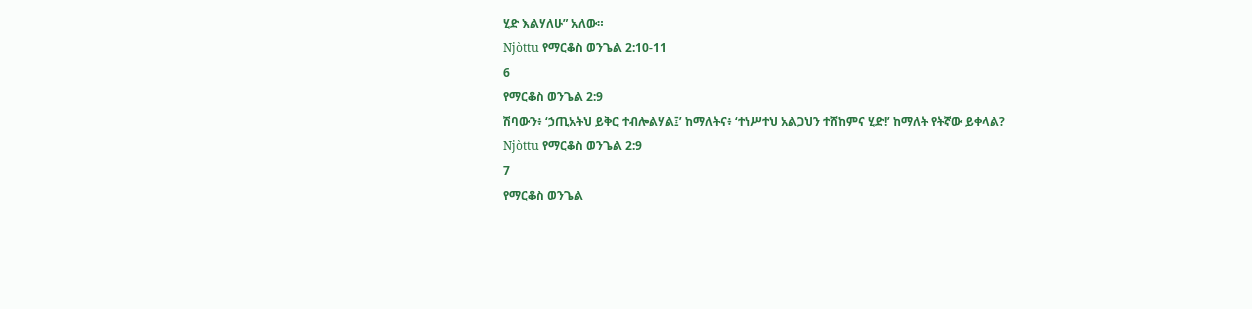ሂድ እልሃለሁ” አለው።
Njòttu የማርቆስ ወንጌል 2:10-11
6
የማርቆስ ወንጌል 2:9
ሽባውን፥ ‘ኃጢአትህ ይቅር ተብሎልሃል፤’ ከማለትና፥ ‘ተነሥተህ አልጋህን ተሸከምና ሂድ!’ ከማለት የትኛው ይቀላል?
Njòttu የማርቆስ ወንጌል 2:9
7
የማርቆስ ወንጌል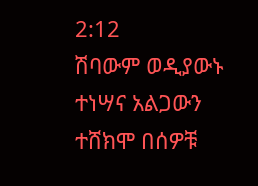2:12
ሽባውም ወዲያውኑ ተነሣና አልጋውን ተሸክሞ በሰዎቹ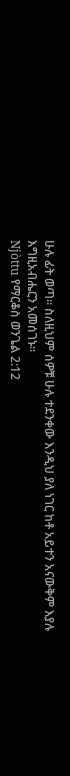ሁሉ ፊት ወጣ። ስለዚህም ሰዎቹ ሁሉ ተደንቀው እንዲህ ያለ ነገር ከቶ አይተን አናውቅም እያሉ እግዚአብሔርን አመሰገኑ።
Njòttu የማርቆስ ወንጌል 2:12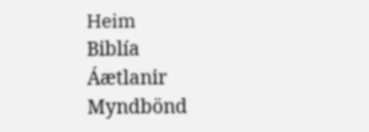Heim
Biblía
Áætlanir
Myndbönd